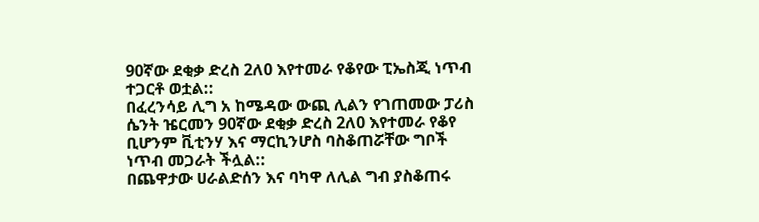90ኛው ደቂቃ ድረስ 2ለ0 እየተመራ የቆየው ፒኤስጂ ነጥብ ተጋርቶ ወቷል::
በፈረንሳይ ሊግ አ ከሜዳው ውጪ ሊልን የገጠመው ፓሪስ ሴንት ዤርመን 90ኛው ደቂቃ ድረስ 2ለ0 እየተመራ የቆየ ቢሆንም ቪቲንሃ እና ማርኪንሆስ ባስቆጠሯቸው ግቦች ነጥብ መጋራት ችሏል::
በጨዋታው ሀራልድሰን እና ባካዋ ለሊል ግብ ያስቆጠሩ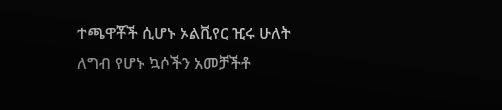ተጫዋቾች ሲሆኑ ኦልቪየር ዢሩ ሁለት ለግብ የሆኑ ኳሶችን አመቻችቶ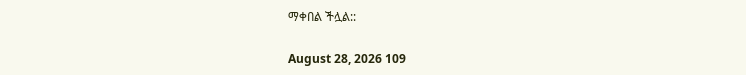ማቀበል ችሏል::

August 28, 2026 109